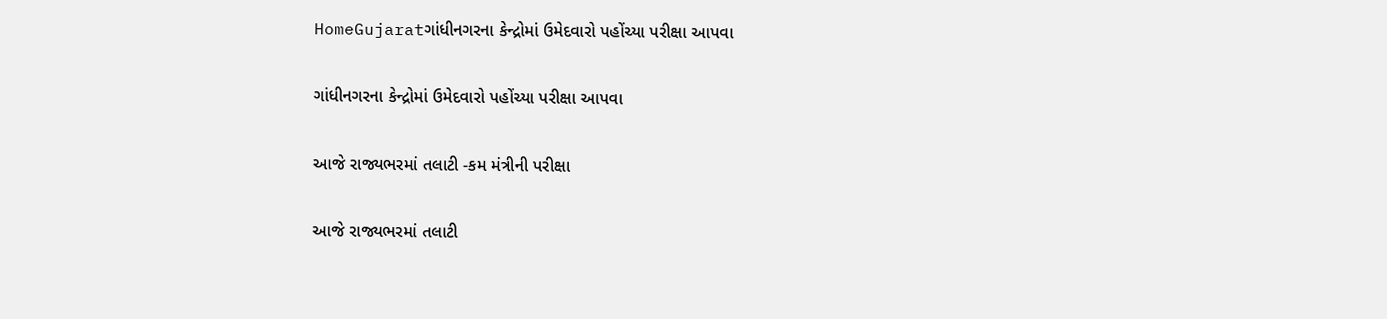HomeGujaratગાંધીનગરના કેન્દ્રોમાં ઉમેદવારો પહોંચ્યા પરીક્ષા આપવા

ગાંધીનગરના કેન્દ્રોમાં ઉમેદવારો પહોંચ્યા પરીક્ષા આપવા

આજે રાજ્યભરમાં તલાટી -કમ મંત્રીની પરીક્ષા

આજે રાજ્યભરમાં તલાટી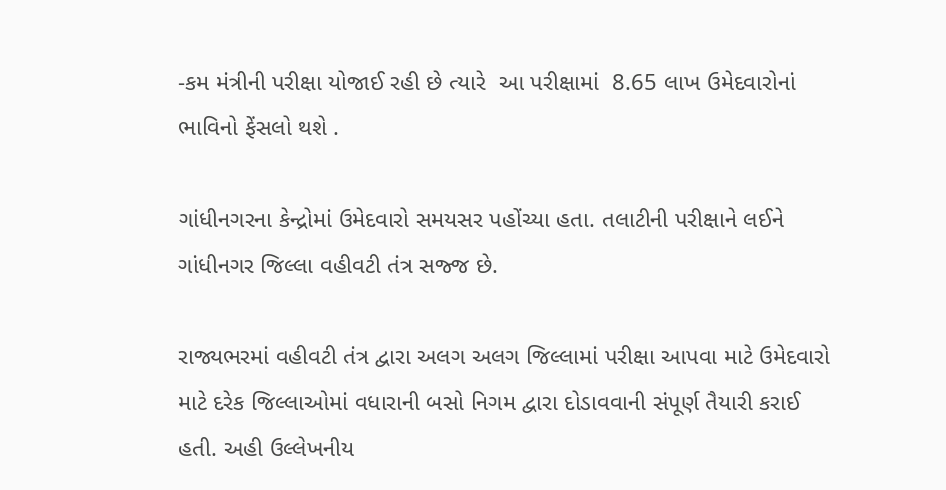-કમ મંત્રીની પરીક્ષા યોજાઈ રહી છે ત્યારે  આ પરીક્ષામાં  8.65 લાખ ઉમેદવારોનાં ભાવિનો ફેંસલો થશે .

ગાંધીનગરના કેન્દ્રોમાં ઉમેદવારો સમયસર પહોંચ્યા હતા. તલાટીની પરીક્ષાને લઈને ગાંધીનગર જિલ્લા વહીવટી તંત્ર સજ્જ છે.

રાજ્યભરમાં વહીવટી તંત્ર દ્વારા અલગ અલગ જિલ્લામાં પરીક્ષા આપવા માટે ઉમેદવારો માટે દરેક જિલ્લાઓમાં વધારાની બસો નિગમ દ્વારા દોડાવવાની સંપૂર્ણ તૈયારી કરાઈ હતી. અહી ઉલ્લેખનીય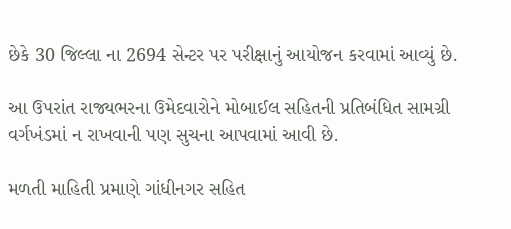છેકે 30 જિલ્લા ના 2694 સેન્ટર પર પરીક્ષાનું આયોજન કરવામાં આવ્યું છે.

આ ઉપરાંત રાજ્યભરના ઉમેદવારોને મોબાઈલ સહિતની પ્રતિબંધિત સામગ્રી વર્ગખંડમાં ન રાખવાની પણ સુચના આપવામાં આવી છે.

મળતી માહિતી પ્રમાણે ગાંધીનગર સહિત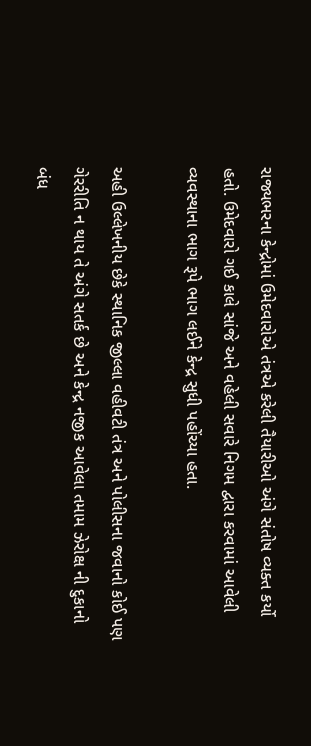રાજ્યભરના કેન્દ્રોમાં ઉમેદવારોએ તંત્રએ કરેલી તૈયારીઓ અંગે સંતોષ વ્યક્ત કર્યો હતો. ઉમેદવારો ગઈ કાલે સાંજે અને વહેલી સવારે નિગમ દ્વારા કરવામાં આવેલી વ્યવસ્થાના ભાગ રૂપે ભાગ લઈને કેન્દ્ર સુધી પહોંચ્યા હતા.

અહી ઉલ્લેખનીય છેકે સ્થાનિક જીલ્લા વહીવટી તંત્ર અને પોલીસના જવાનો કોઈ પણ ગેરરીતિ ન થાય તે અંગે સતર્ક છે અને કેન્દ્ર નજીક આવેલા તમામ ઝેરોક્ષ ની દુકાનો બંધ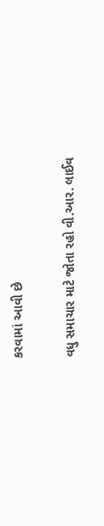કરવામાં આવી છે

વધુ સમાચાર માટે જોતા રહો વી.આર. લાઈવ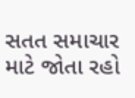સતત સમાચાર માટે જોતા રહો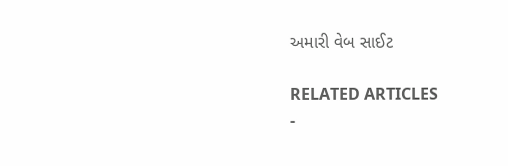અમારી વેબ સાઈટ

RELATED ARTICLES
-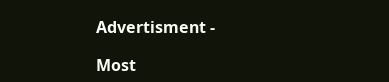Advertisment -

Most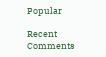Popular

Recent Comments